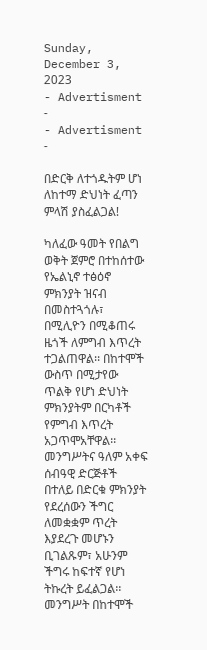Sunday, December 3, 2023
- Advertisment -
- Advertisment -

በድርቅ ለተጎዱትም ሆነ ለከተማ ድህነት ፈጣን ምላሽ ያስፈልጋል!

ካለፈው ዓመት የበልግ ወቅት ጀምሮ በተከሰተው የኤልኒኖ ተፅዕኖ ምክንያት ዝናብ በመስተጓጎሉ፣ በሚሊዮን በሚቆጠሩ ዜጎች ለምግብ እጥረት ተጋልጠዋል፡፡ በከተሞች ውስጥ በሚታየው ጥልቅ የሆነ ድህነት ምክንያትም በርካቶች የምግብ እጥረት አጋጥሞአቸዋል፡፡ መንግሥትና ዓለም አቀፍ ሰብዓዊ ድርጅቶች በተለይ በድርቁ ምክንያት የደረሰውን ችግር ለመቋቋም ጥረት እያደረጉ መሆኑን ቢገልጹም፣ አሁንም ችግሩ ከፍተኛ የሆነ ትኩረት ይፈልጋል፡፡ መንግሥት በከተሞች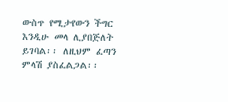ውስጥ የሚታየውን ችግር እንዲሁ መላ ሊያበጅለት ይገባል፡፡ ለዚህም ፈጣን ምላሽ ያስፈልጋል፡፡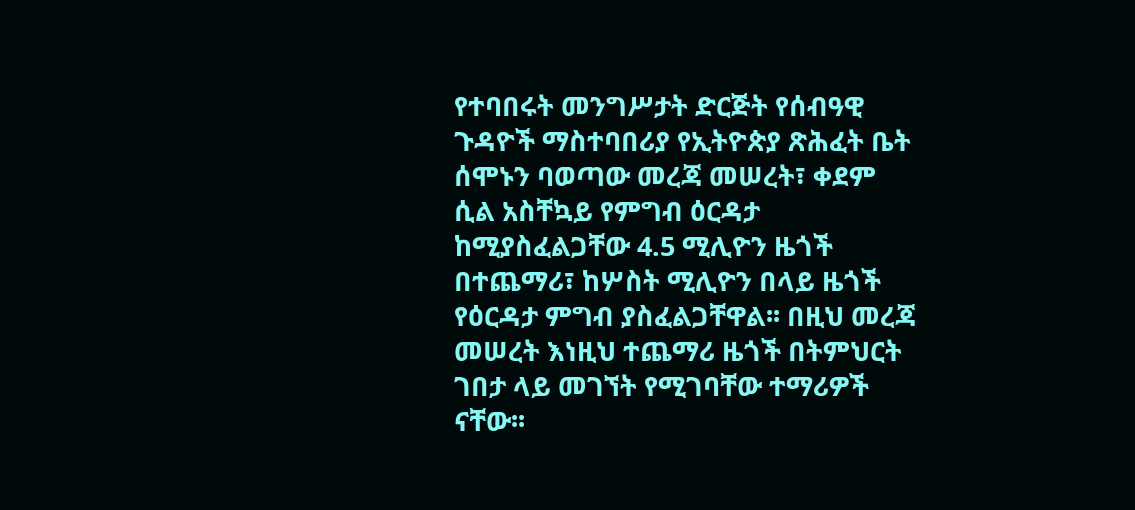የተባበሩት መንግሥታት ድርጅት የሰብዓዊ ጉዳዮች ማስተባበሪያ የኢትዮጵያ ጽሕፈት ቤት ሰሞኑን ባወጣው መረጃ መሠረት፣ ቀደም ሲል አስቸኳይ የምግብ ዕርዳታ ከሚያስፈልጋቸው 4.5 ሚሊዮን ዜጎች በተጨማሪ፣ ከሦስት ሚሊዮን በላይ ዜጎች የዕርዳታ ምግብ ያስፈልጋቸዋል፡፡ በዚህ መረጃ መሠረት እነዚህ ተጨማሪ ዜጎች በትምህርት ገበታ ላይ መገኘት የሚገባቸው ተማሪዎች ናቸው፡፡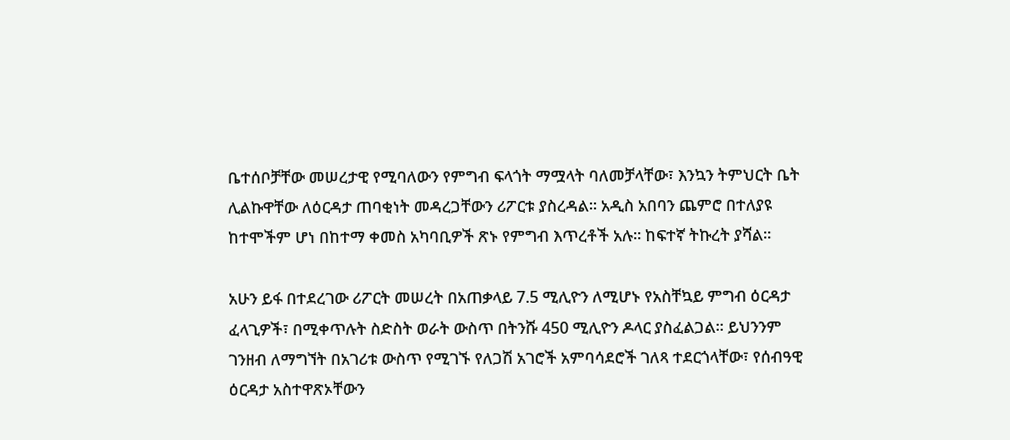ቤተሰቦቻቸው መሠረታዊ የሚባለውን የምግብ ፍላጎት ማሟላት ባለመቻላቸው፣ እንኳን ትምህርት ቤት ሊልኩዋቸው ለዕርዳታ ጠባቂነት መዳረጋቸውን ሪፖርቱ ያስረዳል፡፡ አዲስ አበባን ጨምሮ በተለያዩ ከተሞችም ሆነ በከተማ ቀመስ አካባቢዎች ጽኑ የምግብ እጥረቶች አሉ፡፡ ከፍተኛ ትኩረት ያሻል፡፡

አሁን ይፋ በተደረገው ሪፖርት መሠረት በአጠቃላይ 7.5 ሚሊዮን ለሚሆኑ የአስቸኳይ ምግብ ዕርዳታ ፈላጊዎች፣ በሚቀጥሉት ስድስት ወራት ውስጥ በትንሹ 450 ሚሊዮን ዶላር ያስፈልጋል፡፡ ይህንንም ገንዘብ ለማግኘት በአገሪቱ ውስጥ የሚገኙ የለጋሽ አገሮች አምባሳደሮች ገለጻ ተደርጎላቸው፣ የሰብዓዊ ዕርዳታ አስተዋጽኦቸውን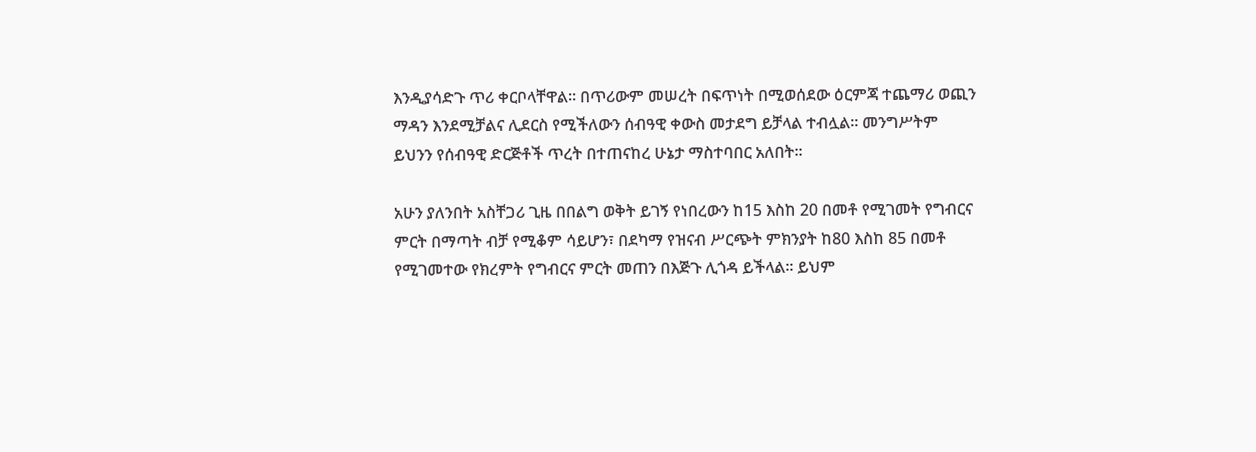እንዲያሳድጉ ጥሪ ቀርቦላቸዋል፡፡ በጥሪውም መሠረት በፍጥነት በሚወሰደው ዕርምጃ ተጨማሪ ወጪን ማዳን እንደሚቻልና ሊደርስ የሚችለውን ሰብዓዊ ቀውስ መታደግ ይቻላል ተብሏል፡፡ መንግሥትም ይህንን የሰብዓዊ ድርጅቶች ጥረት በተጠናከረ ሁኔታ ማስተባበር አለበት፡፡

አሁን ያለንበት አስቸጋሪ ጊዜ በበልግ ወቅት ይገኝ የነበረውን ከ15 እስከ 20 በመቶ የሚገመት የግብርና ምርት በማጣት ብቻ የሚቆም ሳይሆን፣ በደካማ የዝናብ ሥርጭት ምክንያት ከ80 እስከ 85 በመቶ የሚገመተው የክረምት የግብርና ምርት መጠን በእጅጉ ሊጎዳ ይችላል፡፡ ይህም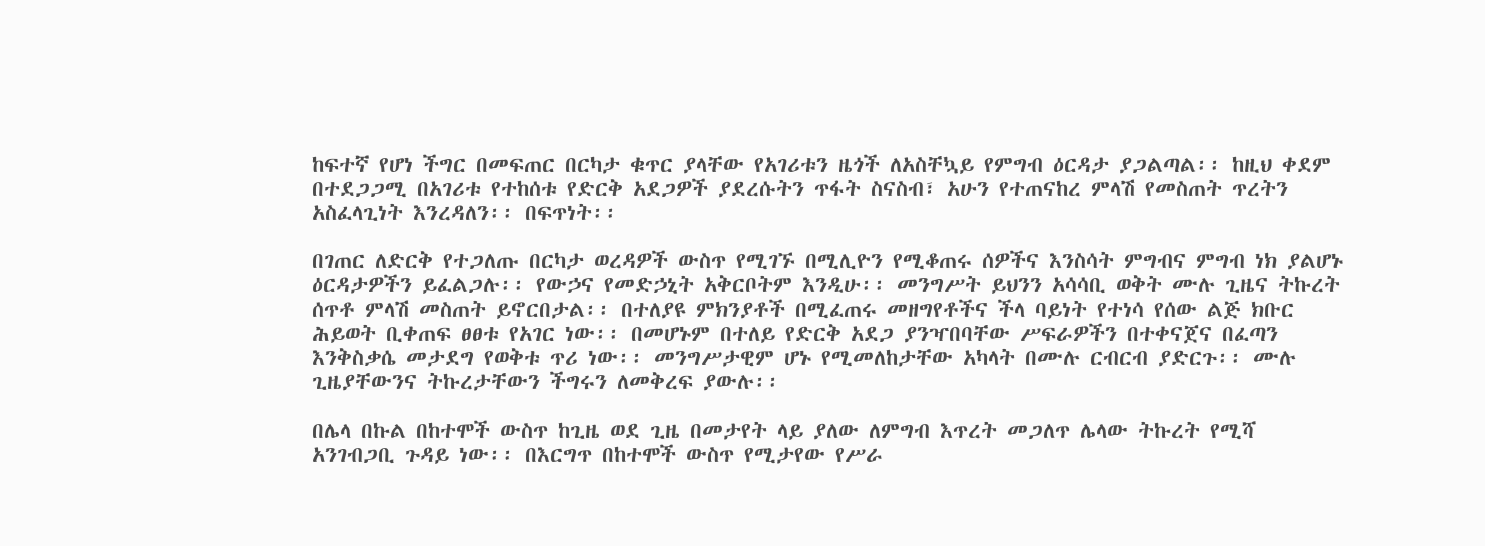ከፍተኛ የሆነ ችግር በመፍጠር በርካታ ቁጥር ያላቸው የአገሪቱን ዜጎች ለአስቸኳይ የምግብ ዕርዳታ ያጋልጣል፡፡ ከዚህ ቀደም በተደጋጋሚ በአገሪቱ የተከሰቱ የድርቅ አደጋዎች ያደረሱትን ጥፋት ስናስብ፣ አሁን የተጠናከረ ምላሽ የመስጠት ጥረትን አስፈላጊነት እንረዳለን፡፡ በፍጥነት፡፡

በገጠር ለድርቅ የተጋለጡ በርካታ ወረዳዎች ውስጥ የሚገኙ በሚሊዮን የሚቆጠሩ ሰዎችና እንስሳት ምግብና ምግብ ነክ ያልሆኑ ዕርዳታዎችን ይፈልጋሉ፡፡ የውኃና የመድኃኒት አቅርቦትም እንዲሁ፡፡ መንግሥት ይህንን አሳሳቢ ወቅት ሙሉ ጊዜና ትኩረት ሰጥቶ ምላሽ መስጠት ይኖርበታል፡፡ በተለያዩ ምክንያቶች በሚፈጠሩ መዘግየቶችና ችላ ባይነት የተነሳ የሰው ልጅ ክቡር ሕይወት ቢቀጠፍ ፀፀቱ የአገር ነው፡፡ በመሆኑም በተለይ የድርቅ አደጋ ያንዣበባቸው ሥፍራዎችን በተቀናጀና በፈጣን እንቅስቃሴ መታደግ የወቅቱ ጥሪ ነው፡፡ መንግሥታዊም ሆኑ የሚመለከታቸው አካላት በሙሉ ርብርብ ያድርጉ፡፡ ሙሉ ጊዜያቸውንና ትኩረታቸውን ችግሩን ለመቅረፍ ያውሉ፡፡

በሌላ በኩል በከተሞች ውስጥ ከጊዜ ወደ ጊዜ በመታየት ላይ ያለው ለምግብ እጥረት መጋለጥ ሌላው ትኩረት የሚሻ አንገብጋቢ ጉዳይ ነው፡፡ በእርግጥ በከተሞች ውስጥ የሚታየው የሥራ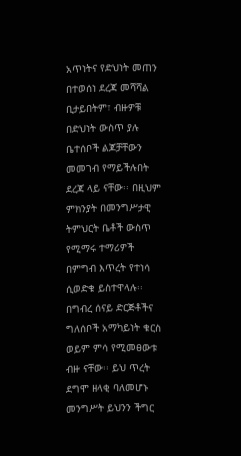አጥነትና የድህነት መጠን በተወሰነ ደረጃ መሻሻል ቢታይበትም፣ ብዙዎቹ በድህነት ውስጥ ያሉ ቤተሰቦች ልጆቻቸውን መመገብ የማይችሉበት ደረጃ ላይ ናቸው፡፡ በዚህም ምክንያት በመንግሥታዊ ትምህርት ቤቶች ውስጥ የሚማሩ ተማሪዎች በምግብ እጥረት የተነሳ ሲወድቁ ይስተዋላሉ፡፡ በግብረ ሰናይ ድርጅቶችና ግለሰቦች አማካይነት ቁርስ ወይም ምሳ የሚመፀውቱ ብዙ ናቸው፡፡ ይህ ጥረት ደግሞ ዘላቂ ባለመሆኑ መንግሥት ይህንን ችግር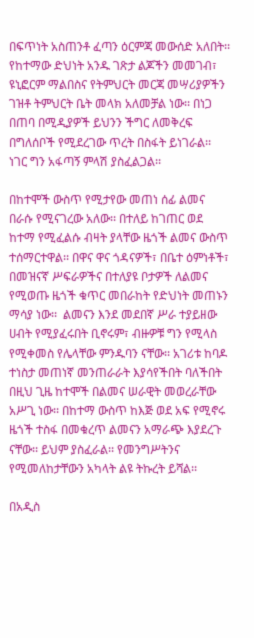በፍጥነት አስጠንቶ ፈጣን ዕርምጃ መውሰድ አለበት፡፡ የከተማው ድህነት አንዱ ገጽታ ልጆችን መመገብ፣ ዩኒፎርም ማልበስና የትምህርት መርጃ መሣሪያዎችን ገዝቶ ትምህርት ቤት መላክ አለመቻል ነው፡፡ በነጋ በጠባ በሚዲያዎች ይህንን ችግር ለመቅረፍ በግለሰቦች የሚደረገው ጥረት በስፋት ይነገራል፡፡ ነገር ግን አፋጣኝ ምላሽ ያስፈልጋል፡፡

በከተሞች ውስጥ የሚታየው መጠነ ሰፊ ልመና በራሱ የሚናገረው አለው፡፡ በተለይ ከገጠር ወደ ከተማ የሚፈልሱ ብዛት ያላቸው ዜጎች ልመና ውስጥ ተሰማርተዋል፡፡ በዋና ዋና ጎዳናዎች፣ በቤተ ዕምነቶች፣ በመዝናኛ ሥፍራዎችና በተለያዩ ቦታዎች ለልመና የሚወጡ ዜጎች ቁጥር መበራከት የድህነት መጠኑን ማሳያ ነው፡፡  ልመናን እንደ መደበኛ ሥራ ተያይዘው ሀብት የሚያፈሩበት ቢኖሩም፣ ብዙዎቹ ግን የሚላስ የሚቀመስ የሌላቸው ምንዱባን ናቸው፡፡ አገሪቱ ከባዶ ተነስታ መጠነኛ መንጠራራት እያሳየችበት ባለችበት በዚህ ጊዜ ከተሞች በልመና ሠራዊት መወረራቸው አሥጊ ነው፡፡ በከተማ ውስጥ ከእጅ ወደ አፍ የሚኖሩ ዜጎች ተስፋ በመቁረጥ ልመናን አማራጭ እያደረጉ ናቸው፡፡ ይህም ያስፈራል፡፡ የመንግሥትንና የሚመለከታቸውን አካላት ልዩ ትኩረት ይሻል፡፡

በአዲስ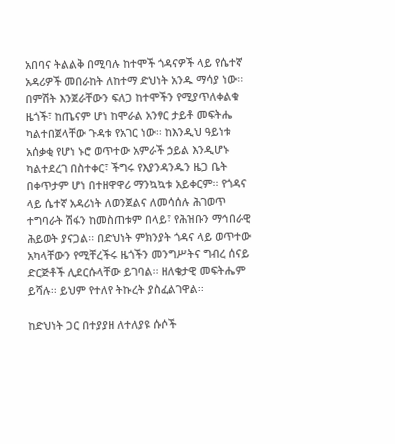አበባና ትልልቅ በሚባሉ ከተሞች ጎዳናዎች ላይ የሴተኛ አዳሪዎች መበራከት ለከተማ ድህነት አንዱ ማሳያ ነው፡፡ በምሽት እንጀራቸውን ፍለጋ ከተሞችን የሚያጥለቀልቁ ዜጎች፣ ከጤናም ሆነ ከሞራል አንፃር ታይቶ መፍትሔ ካልተበጀላቸው ጉዳቱ የአገር ነው፡፡ ከእንዲህ ዓይነቱ አሰቃቂ የሆነ ኑሮ ወጥተው አምራች ኃይል እንዲሆኑ ካልተደረገ በስተቀር፣ ችግሩ የእያንዳንዱን ዜጋ ቤት በቀጥታም ሆነ በተዘዋዋሪ ማንኳኳቱ አይቀርም፡፡ የጎዳና ላይ ሴተኛ አዳሪነት ለወንጀልና ለመሳሰሉ ሕገወጥ ተግባራት ሽፋን ከመስጠቱም በላይ፣ የሕዝቡን ማኅበራዊ ሕይወት ያናጋል፡፡ በድህነት ምክንያት ጎዳና ላይ ወጥተው አካላቸውን የሚቸረችሩ ዜጎችን መንግሥትና ግብረ ሰናይ ድርጅቶች ሊደርሱላቸው ይገባል፡፡ ዘለቄታዊ መፍትሔም ይሻሉ፡፡ ይህም የተለየ ትኩረት ያስፈልገዋል፡፡

ከድህነት ጋር በተያያዘ ለተለያዩ ሱሶች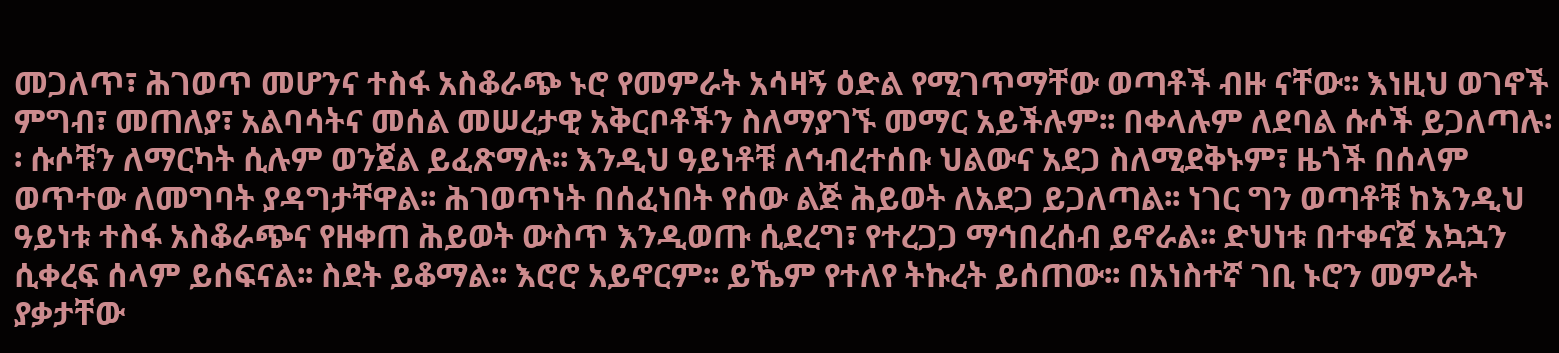መጋለጥ፣ ሕገወጥ መሆንና ተስፋ አስቆራጭ ኑሮ የመምራት አሳዛኝ ዕድል የሚገጥማቸው ወጣቶች ብዙ ናቸው፡፡ እነዚህ ወገኖች ምግብ፣ መጠለያ፣ አልባሳትና መሰል መሠረታዊ አቅርቦቶችን ስለማያገኙ መማር አይችሉም፡፡ በቀላሉም ለደባል ሱሶች ይጋለጣሉ፡፡ ሱሶቹን ለማርካት ሲሉም ወንጀል ይፈጽማሉ፡፡ እንዲህ ዓይነቶቹ ለኅብረተሰቡ ህልውና አደጋ ስለሚደቅኑም፣ ዜጎች በሰላም ወጥተው ለመግባት ያዳግታቸዋል፡፡ ሕገወጥነት በሰፈነበት የሰው ልጅ ሕይወት ለአደጋ ይጋለጣል፡፡ ነገር ግን ወጣቶቹ ከእንዲህ ዓይነቱ ተስፋ አስቆራጭና የዘቀጠ ሕይወት ውስጥ እንዲወጡ ሲደረግ፣ የተረጋጋ ማኅበረሰብ ይኖራል፡፡ ድህነቱ በተቀናጀ አኳኋን ሲቀረፍ ሰላም ይሰፍናል፡፡ ስደት ይቆማል፡፡ እሮሮ አይኖርም፡፡ ይኼም የተለየ ትኩረት ይሰጠው፡፡ በአነስተኛ ገቢ ኑሮን መምራት ያቃታቸው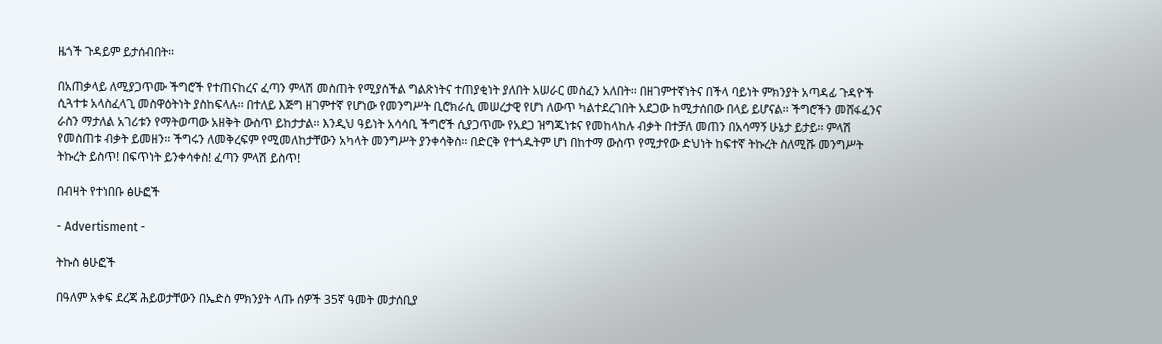ዜጎች ጉዳይም ይታሰብበት፡፡

በአጠቃላይ ለሚያጋጥሙ ችግሮች የተጠናከረና ፈጣን ምላሽ መስጠት የሚያስችል ግልጽነትና ተጠያቂነት ያለበት አሠራር መስፈን አለበት፡፡ በዘገምተኛነትና በችላ ባይነት ምክንያት አጣዳፊ ጉዳዮች ሲጓተቱ አላስፈላጊ መስዋዕትነት ያስከፍላሉ፡፡ በተለይ እጅግ ዘገምተኛ የሆነው የመንግሥት ቢሮክራሲ መሠረታዊ የሆነ ለውጥ ካልተደረገበት አደጋው ከሚታሰበው በላይ ይሆናል፡፡ ችግሮችን መሸፋፈንና ራስን ማታለል አገሪቱን የማትወጣው አዘቅት ውስጥ ይከታታል፡፡ እንዲህ ዓይነት አሳሳቢ ችግሮች ሲያጋጥሙ የአደጋ ዝግጁነቱና የመከላከሉ ብቃት በተቻለ መጠን በአሳማኝ ሁኔታ ይታይ፡፡ ምላሽ የመስጠቱ ብቃት ይመዘን፡፡ ችግሩን ለመቅረፍም የሚመለከታቸውን አካላት መንግሥት ያንቀሳቅስ፡፡ በድርቅ የተጎዱትም ሆነ በከተማ ውስጥ የሚታየው ድህነት ከፍተኛ ትኩረት ስለሚሹ መንግሥት ትኩረት ይስጥ! በፍጥነት ይንቀሳቀስ! ፈጣን ምላሽ ይስጥ!

በብዛት የተነበቡ ፅሁፎች

- Advertisment -

ትኩስ ፅሁፎች

በዓለም አቀፍ ደረጃ ሕይወታቸውን በኤድስ ምክንያት ላጡ ሰዎች 35ኛ ዓመት መታሰቢያ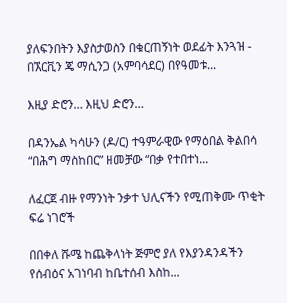ያለፍንበትን እያስታወስን በቁርጠኝነት ወደፊት እንጓዝ - በኧርቪን ጄ ማሲንጋ (አምባሳደር) በየዓመቱ...

እዚያ ድሮን… እዚህ ድሮን…

በዳንኤል ካሳሁን (ዶ/ር) ተዓምራዊው የማዕበል ቅልበሳ “በሕግ ማስከበር” ዘመቻው “በቃ የተበተነ...

ለፈርጀ ብዙ የማንነት ንቃተ ህሊናችን የሚጠቅሙ ጥቂት ፍሬ ነገሮች

በበቀለ ሹሜ ከጨቅላነት ጅምሮ ያለ የእያንዳንዳችን የሰብዕና አገነባብ ከቤተሰብ እስከ...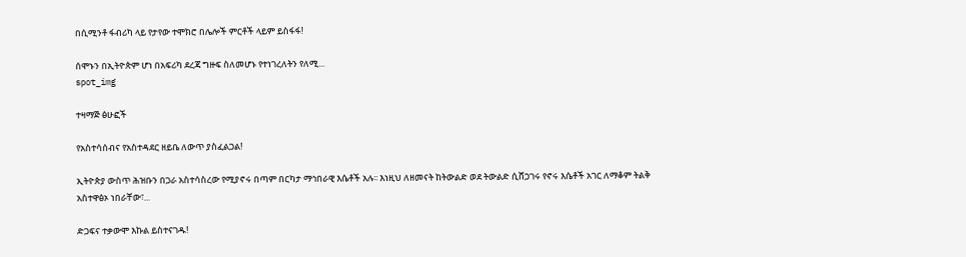በሲሚንቶ ፋብሪካ ላይ የታየው ተሞክሮ በሌሎች ምርቶች ላይም ይስፋፋ!

ሰሞኑን በኢትዮጵም ሆነ በአፍሪካ ደረጃ ግዙፍ ስለመሆኑ የተነገረለትን የለሚ...
spot_img

ተዛማጅ ፅሁፎች

የአስተሳሰብና የአስተዳደር ዘይቤ ለውጥ ያስፈልጋል!

ኢትዮጵያ ውስጥ ሕዝቡን በጋራ አስተሳስረው የሚያኖሩ በጣም በርካታ ማኅበራዊ እሴቶች አሉ፡፡ እነዚህ ለዘመናት ከትውልድ ወደ ትውልድ ሲሸጋገሩ የኖሩ እሴቶች አገር ለማቆም ትልቅ አስተዋፅኦ ነበራቸው፣...

ድጋፍና ተቃውሞ እኩል ይስተናገዱ!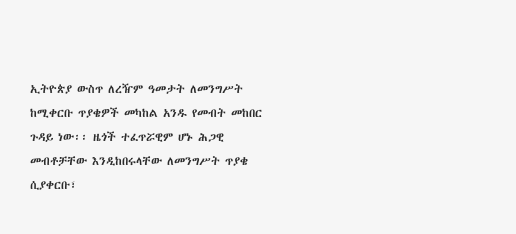ኢትዮጵያ ውስጥ ለረዥም ዓመታት ለመንግሥት ከሚቀርቡ ጥያቄዎች መካከል አንዱ የመብት መከበር ጉዳይ ነው፡፡ ዜጎች ተፈጥሯዊም ሆኑ ሕጋዊ መብቶቻቸው እንዲከበሩላቸው ለመንግሥት ጥያቄ ሲያቀርቡ፣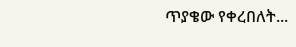ጥያቄው የቀረበለት...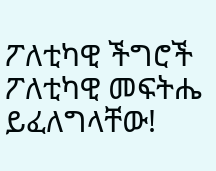ፖለቲካዊ ችግሮች ፖለቲካዊ መፍትሔ ይፈለግላቸው!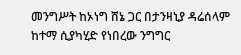መንግሥት ከኦነግ ሸኔ ጋር በታንዛኒያ ዳሬሰላም ከተማ ሲያካሂድ የነበረው ንግግር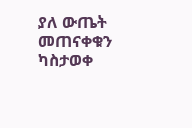ያለ ውጤት መጠናቀቁን ካስታወቀ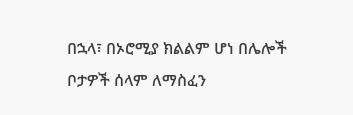በኋላ፣ በኦሮሚያ ክልልም ሆነ በሌሎች ቦታዎች ሰላም ለማስፈን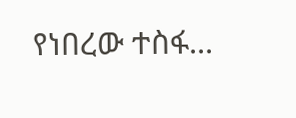የነበረው ተስፋ...